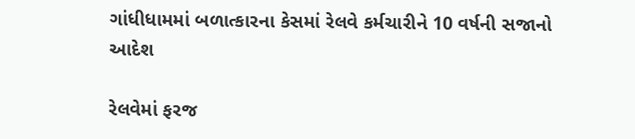ગાંધીધામમાં બળાત્કારના કેસમાં રેલવે કર્મચારીને 10 વર્ષની સજાનો આદેશ

રેલવેમાં ફરજ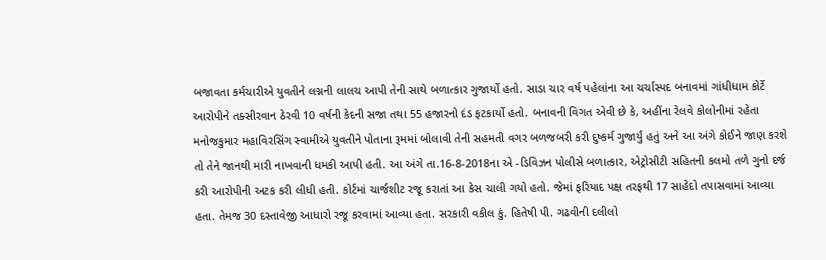બજાવતા કર્મચારીએ યુવતીને લગ્નની લાલચ આપી તેની સાથે બળાત્કાર ગુજાર્યો હતો. સાડા ચાર વર્ષ પહેલાંના આ ચર્ચાસ્પદ બનાવમાં ગાંધીધામ કોર્ટે આરોપીને તક્સીરવાન ઠેરવી 10 વર્ષની કેદની સજા તથા 55 હજારનો દંડ ફટકાર્યો હતો. બનાવની વિગત એવી છે કે, અહીંના રેલવે કોલોનીમાં રહેતા મનોજકુમાર મહાવિરસિંગ સ્વામીએ યુવતીને પોતાના રૂમમાં બોલાવી તેની સહમતી વગર બળજબરી કરી દુષ્કર્મ ગુજાર્યું હતું અને આ અંગે કોઈને જાણ કરશે તો તેને જાનથી મારી નાખવાની ધમકી આપી હતી. આ અંગે તા.16-8-2018ના એ -ડિવિઝન પોલીસે બળાત્કાર, એટ્રોસીટી સહિતની કલમો તળે ગુનો દર્જ કરી આરોપીની અટક કરી લીધી હતી. કોર્ટમાં ચાર્જશીટ રજૂ કરાતાં આ કેસ ચાલી ગયો હતો. જેમાં ફરિયાદ પક્ષ તરફથી 17 સાહેદો તપાસવામાં આવ્યા હતા. તેમજ 30 દસ્તાવેજી આધારો રજૂ કરવામાં આવ્યા હતા. સરકારી વકીલ કું. હિતેષી પી. ગઢવીની દલીલો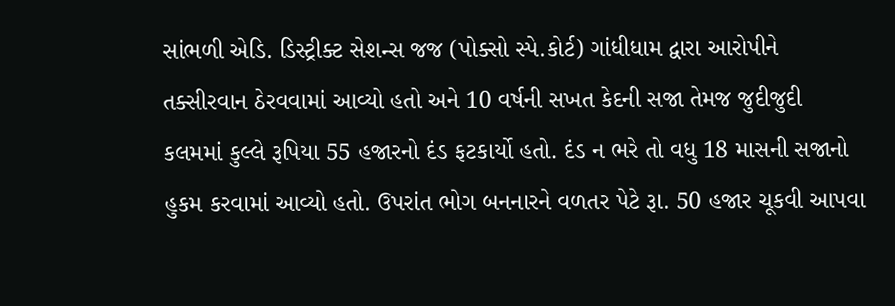સાંભળી એડિ. ડિસ્ટ્રીક્ટ સેશન્સ જજ (પોક્સો સ્પે.કોર્ટ) ગાંધીધામ દ્વારા આરોપીને તક્સીરવાન ઠેરવવામાં આવ્યો હતો અને 10 વર્ષની સખત કેદની સજા તેમજ જુદીજુદી કલમમાં કુલ્લે રૂપિયા 55 હજારનો દંડ ફટકાર્યો હતો. દંડ ન ભરે તો વધુ 18 માસની સજાનો હુકમ કરવામાં આવ્યો હતો. ઉપરાંત ભોગ બનનારને વળતર પેટે રૂા. 50 હજાર ચૂકવી આપવા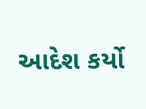આદેશ કર્યો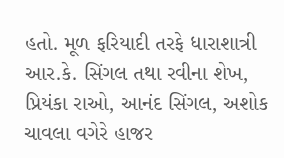હતો. મૂળ ફરિયાદી તરફે ધારાશાત્રી આર.કે. સિંગલ તથા રવીના શેખ, પ્રિયંકા રાઓ, આનંદ સિંગલ, અશોક ચાવલા વગેરે હાજર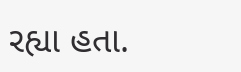રહ્યા હતા.